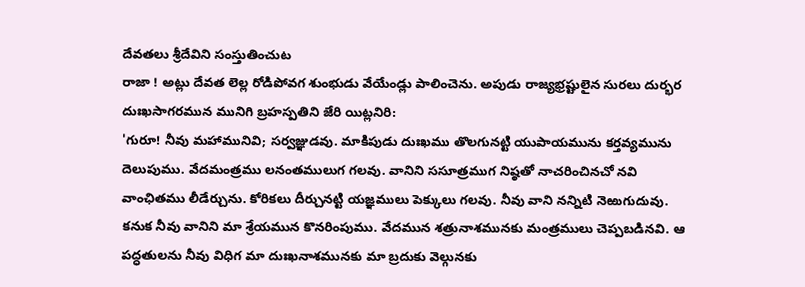దేవతలు శ్రీదేవిని సంస్తుతించుట
రాజా ! అట్లు దేవత లెల్ల రోడిపోవగ శుంభుడు వేయేండ్లు పాలించెను. అపుడు రాజ్యభ్రష్టులైన సురలు దుర్భర దుఃఖసాగరమున మునిగి బ్రహస్పతిని జేరి యిట్లనిరి:
'గురూ! నీవు మహామునివి; సర్వజ్ఞుడవు. మాకిపుడు దుఃఖము తొలగునట్టి యుపాయమును కర్తవ్యమును దెలుపుము. వేదమంత్రము లనంతములుగ గలవు. వానిని ససూత్రముగ నిష్ఠతో నాచరించినచో నవి వాంఛితము లీడేర్చును. కోరికలు దీర్చునట్టి యజ్ఞములు పెక్కులు గలవు. నీవు వాని నన్నిటి నెఱుగుదువు.
కనుక నీవు వానిని మా శ్రేయమున కొనరింపుము. వేదమున శత్రునాశమునకు మంత్రములు చెప్పబడినవి. ఆ పద్ధతులను నీవు విధిగ మా దుఃఖనాశమునకు మా బ్రదుకు వెల్గునకు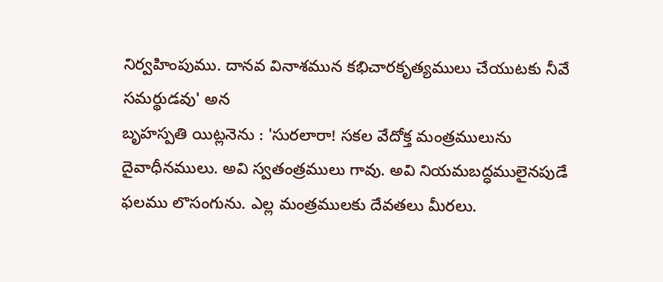నిర్వహింపుము. దానవ వినాశమున కభిచారకృత్యములు చేయుటకు నీవే సమర్థుడవు' అన
బృహస్పతి యిట్లనెను : 'సురలారా! సకల వేదోక్త మంత్రములును దైవాధీనములు. అవి స్వతంత్రములు గావు. అవి నియమబద్ధములైనపుడే ఫలము లొసంగును. ఎల్ల మంత్రములకు దేవతలు మీరలు.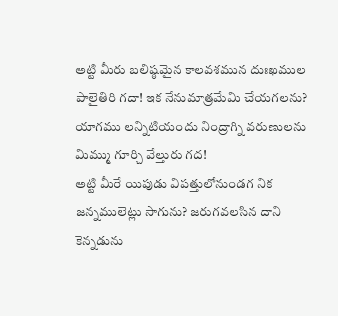అట్టి మీరు బలిష్ఠమైన కాలవశమున దుఃఖముల పాలైతిరి గదా! ఇక నేనుమాత్రమేమి చేయగలను? యాగము లన్నిటియందు నింద్రాగ్ని వరుణులను మిమ్ము గూర్చి వేల్తురు గద!
అట్టి మీరే యిపుడు విపత్తులోనుండగ నిక జన్నములెట్లు సాగును? జరుగవలసిన దాని కెన్నడును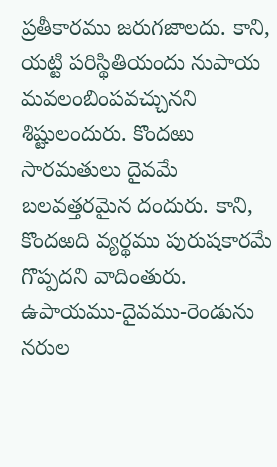ప్రతీకారము జరుగజాలదు. కాని, యట్టి పరిస్థితియందు నుపాయ మవలంబింపవచ్చునని శిష్టులందురు. కొందఱు సారమతులు దైవమే బలవత్తరమైన దందురు. కాని, కొందఱది వ్యర్థము పురుషకారమే గొప్పదని వాదింతురు. ఉపాయము-దైవము-రెండును నరుల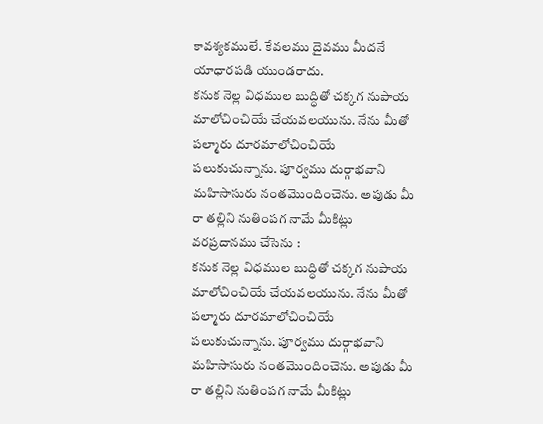కావశ్యకములే. కేవలము దైవము మీదనే యాధారపడి యుండరాదు.
కనుక నెల్ల విధముల బుద్ధితో చక్కగ నుపాయ మాలోచించియే చేయవలయును. నేను మీతో పల్మారు దూరమాలోచించియే పలుకుచున్నాను. పూర్వము దుర్గాభవాని మహిసాసురు నంతమొందించెను. అపుడు మీ రా తల్లిని నుతింపగ నామే మీకిట్లు వరప్రదానము చేసెను :
కనుక నెల్ల విధముల బుద్ధితో చక్కగ నుపాయ మాలోచించియే చేయవలయును. నేను మీతో పల్మారు దూరమాలోచించియే పలుకుచున్నాను. పూర్వము దుర్గాభవాని మహిసాసురు నంతమొందించెను. అపుడు మీ రా తల్లిని నుతింపగ నామే మీకిట్లు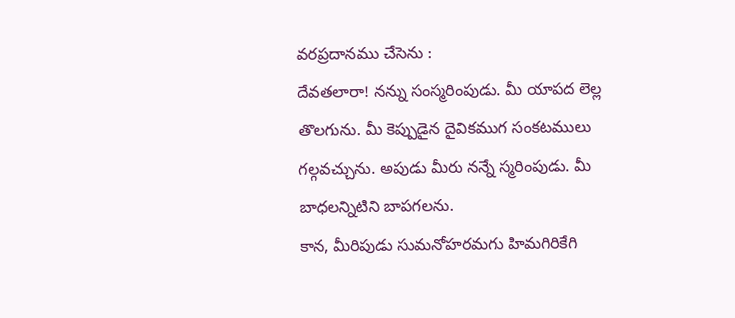వరప్రదానము చేసెను :
దేవతలారా! నన్ను సంస్మరింపుడు. మీ యాపద లెల్ల తొలగును. మీ కెప్పుడైన దైవికముగ సంకటములు గల్గవచ్చును. అపుడు మీరు నన్నే స్మరింపుడు. మీ బాధలన్నిటిని బాపగలను.
కాన, మీరిపుడు సుమనోహరమగు హిమగిరికేగి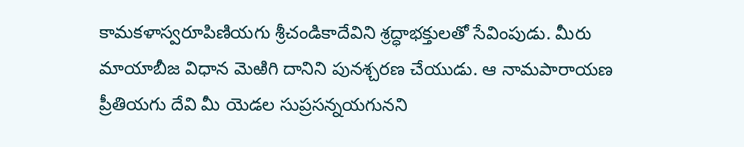కామకళాస్వరూపిణియగు శ్రీచండికాదేవిని శ్రద్ధాభక్తులతో సేవింపుడు. మీరు మాయాబీజ విధాన మెఱిగి దానిని పునశ్చరణ చేయుడు. ఆ నామపారాయణ ప్రీతియగు దేవి మీ యెడల సుప్రసన్నయగునని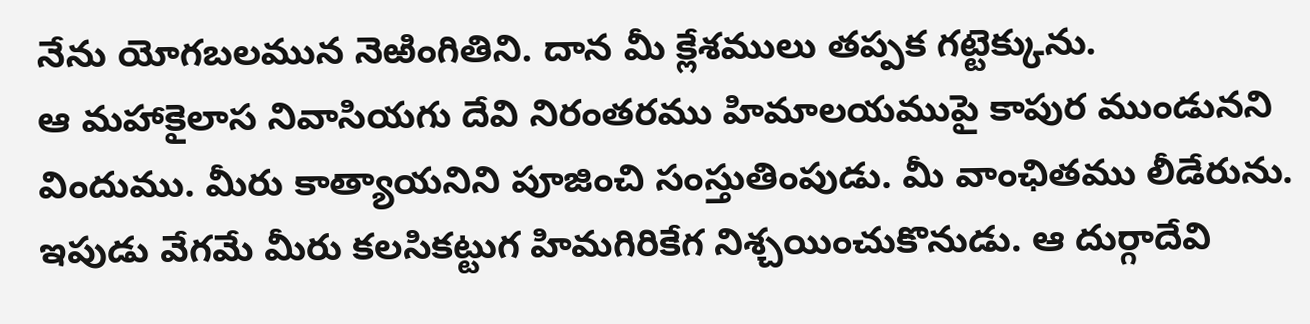నేను యోగబలమున నెఱింగితిని. దాన మీ క్లేశములు తప్పక గట్టెక్కును.
ఆ మహాకైలాస నివాసియగు దేవి నిరంతరము హిమాలయముపై కాపుర ముండునని విందుము. మీరు కాత్యాయనిని పూజించి సంస్తుతింపుడు. మీ వాంఛితము లీడేరును. ఇపుడు వేగమే మీరు కలసికట్టుగ హిమగిరికేగ నిశ్చయించుకొనుడు. ఆ దుర్గాదేవి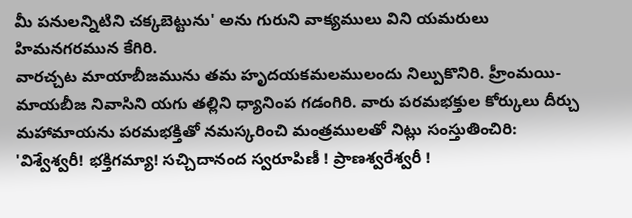మీ పనులన్నిటిని చక్కబెట్టును' అను గురుని వాక్యములు విని యమరులు హిమనగరమున కేగిరి.
వారచ్చట మాయాబీజమును తమ హృదయకమలములందు నిల్పుకొనిరి. హ్రీంమయి-మాయబీజ నివాసిని యగు తల్లిని ధ్యానింప గడంగిరి. వారు పరమభక్తుల కోర్కులు దీర్చు మహామాయను పరమభక్తితో నమస్కరించి మంత్రములతో నిట్లు సంస్తుతించిరి:
'విశ్వేశ్వరీ! భక్తిగమ్యా! సచ్చిదానంద స్వరూపిణీ ! ప్రాణశ్వరేశ్వరీ !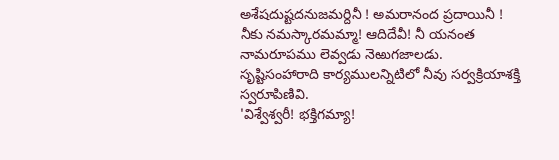అశేషదుష్టదనుజమర్దినీ ! అమరానంద ప్రదాయినీ ! నీకు నమస్కారమమ్మా! ఆదిదేవీ! నీ యనంత నామరూపము లెవ్వడు నెఱుగజాలడు. సృష్టిసంహారాది కార్యములన్నిటిలో నీవు సర్వక్రియాశక్తి స్వరూపిణివి.
'విశ్వేశ్వరీ! భక్తిగమ్యా!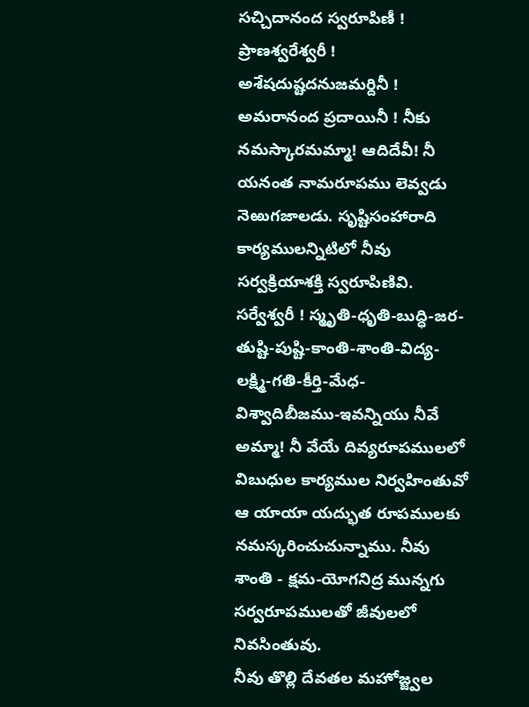సచ్చిదానంద స్వరూపిణీ ! ప్రాణశ్వరేశ్వరీ ! అశేషదుష్టదనుజమర్దినీ ! అమరానంద ప్రదాయినీ ! నీకు నమస్కారమమ్మా! ఆదిదేవీ! నీ యనంత నామరూపము లెవ్వడు నెఱుగజాలడు. సృష్టిసంహారాది కార్యములన్నిటిలో నీవు సర్వక్రియాశక్తి స్వరూపిణివి.
సర్వేశ్వరీ ! స్మృతి-ధృతి-బుద్ధి-జర-తుష్టి-పుష్టి-కాంతి-శాంతి-విద్య-లక్ష్మి-గతి-కీర్తి-మేధ-విశ్వాదిబీజము-ఇవన్నియు నీవే అమ్మా! నీ వేయే దివ్యరూపములలో విబుధుల కార్యముల నిర్వహింతువో ఆ యాయా యద్భుత రూపములకు నమస్కరించుచున్నాము. నీవు శాంతి - క్షమ-యోగనిద్ర మున్నగు సర్వరూపములతో జీవులలో నివసింతువు.
నీవు తొల్లి దేవతల మహోజ్జ్వల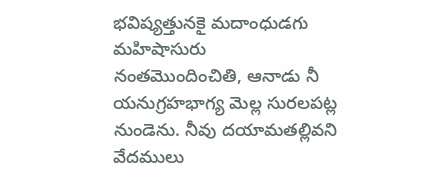భవిష్యత్తునకై మదాంధుడగు మహిషాసురు నంతమొందించితి, ఆనాడు నీ యనుగ్రహభాగ్య మెల్ల సురలపట్ల నుండెను. నీవు దయామతల్లివని వేదములు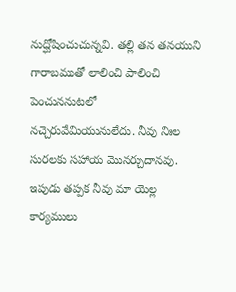నుద్ఘోషించుచున్నవి. తల్లి తన తనయుని గారాబముతో లాలించి పాలించి పెంచుననుటలో నచ్చెరువేమియునులేదు. నీవు నిఃల సురలకు సహాయ మొనర్చుదానవు. ఇపుడు తప్పక నీవు మా యెల్ల కార్యములు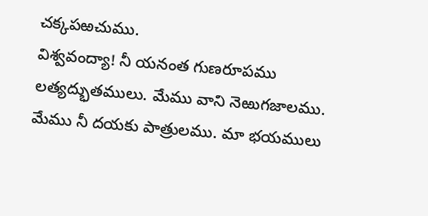చక్కపఱచుము.
విశ్వవంద్యా! నీ యనంత గుణరూపము లత్యద్భుతములు. మేము వాని నెఱుగజాలము. మేము నీ దయకు పాత్రులము. మా భయములు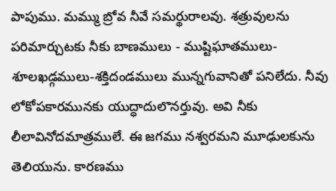పాపుము. మమ్ము బ్రోవ నీవే సమర్థురాలవు. శత్రువులను పరిమార్చుటకు నీకు బాణములు - ముష్టిఘాతములు-శూలఖడ్గములు-శక్తిదండములు మున్నగువానితో పనిలేదు. నీవు లోకోపకారమునకు యుద్ధాదులొనర్తువు. అవి నీకు లీలావినోదమాత్రములే. ఈ జగము నశ్వరమని మూఢులకును తెలియును. కారణము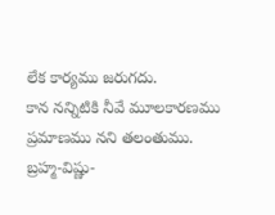లేక కార్యము జరుగదు.
కాన నన్నిటికి నీవే మూలకారణము ప్రమాణము నని తలంతుము. బ్రహ్మ-విష్ణు-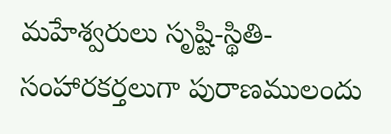మహేశ్వరులు సృష్టి-స్థితి-సంహారకర్తలుగా పురాణములందు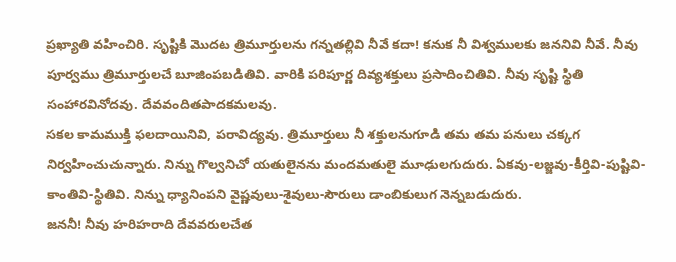ప్రఖ్యాతి వహించిరి. సృష్టికి మొదట త్రిమూర్తులను గన్నతల్లివి నీవే కదా! కనుక నీ విశ్వములకు జననివి నీవే. నీవు పూర్వము త్రిమూర్తులచే బూజింపబడితివి. వారికి పరిపూర్ణ దివ్యశక్తులు ప్రసాదించితివి. నీవు సృష్టి స్థితి సంహారవినోదవు. దేవవందితపాదకమలవు.
సకల కామముక్తి ఫలదాయినివి, పరావిద్యవు. త్రిమూర్తులు నీ శక్తులనుగూడి తమ తమ పనులు చక్కగ నిర్వహించుచున్నారు. నిన్ను గొల్వనిచో యతులైనను మందమతులై మూఢులగుదురు. ఏకవు-లజ్జవు-కీర్తివి-పుష్టివి-కాంతివి-స్థితివి. నిన్ను ధ్యానింపని వైష్ణవులు-శైవులు-సౌరులు డాంబికులుగ నెన్నబడుదురు.
జననీ! నీవు హరిహరాది దేవవరులచేత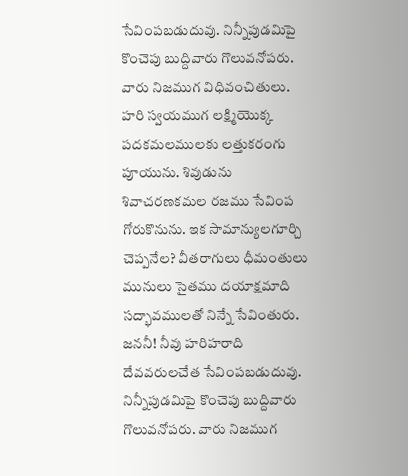సేవింపబడుదువు. నిన్నీపుడమిపై కొంచెపు బుద్దివారు గొలువనోపరు. వారు నిజముగ విధివంచితులు. హరి స్వయముగ లక్ష్మియొక్క పదకమలములకు లత్తుకరంగు పూయును. శివుడును శివాచరణకమల రజము సేవింప గోరుకొనును. ఇక సామాన్యులగూర్చి చెప్పనేల? వీతరాగులు ధీమంతులు మునులు సైతము దయాక్షమాది సద్భావములతో నిన్నే సేవింతురు.
జననీ! నీవు హరిహరాది దేవవరులచేత సేవింపబడుదువు. నిన్నీపుడమిపై కొంచెపు బుద్దివారు గొలువనోపరు. వారు నిజముగ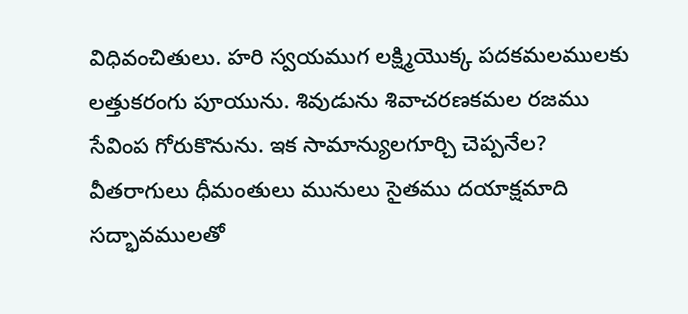విధివంచితులు. హరి స్వయముగ లక్ష్మియొక్క పదకమలములకు లత్తుకరంగు పూయును. శివుడును శివాచరణకమల రజము సేవింప గోరుకొనును. ఇక సామాన్యులగూర్చి చెప్పనేల? వీతరాగులు ధీమంతులు మునులు సైతము దయాక్షమాది సద్భావములతో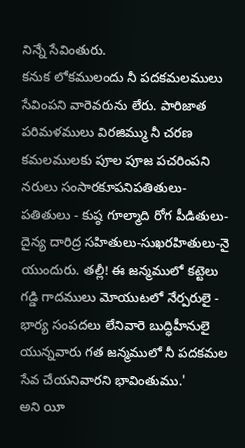నిన్నే సేవింతురు.
కనుక లోకములందు నీ పదకమలములు సేవింపని వారెవరును లేరు. పారిజాత పరిమళములు విరజిమ్ము నీ చరణ కమలములకు పూల పూజ పచరింపని నరులు సంసారకూపనిపతితులు-పతితులు - కుష్ఠ గూల్మాది రోగ పీడితులు-దైన్య దారిద్ర సహితులు-సుఖరహితులు-నై యుందురు. తల్లీ! ఈ జన్మములో కట్టెలు గడ్డి గాదములు మోయుటలో నేర్పరులై - భార్య సంపదలు లేనివారె బుద్ధిహీనులై యున్నవారు గత జన్మములో నీ పదకమల సేవ చేయనివారని భావింతుము.'
అని యీ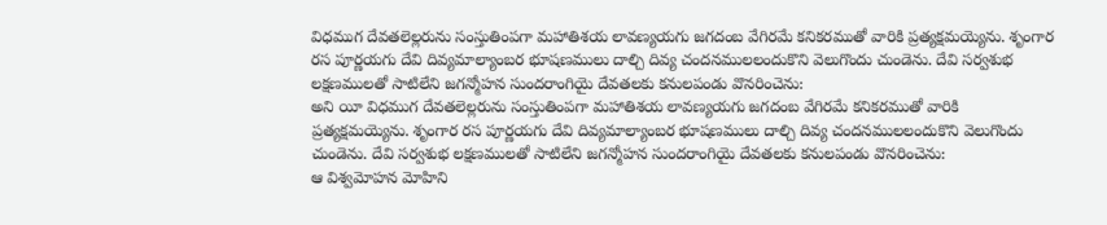విధముగ దేవతలెల్లరును సంస్తుతింపగా మహాతిశయ లావణ్యయగు జగదంబ వేగిరమే కనికరముతో వారికి ప్రత్యక్షమయ్యెను. శృంగార రస పూర్ణయగు దేవి దివ్యమాల్యాంబర భూషణములు దాల్చి దివ్య చందనములలందుకొని వెలుగొందు చుండెను. దేవి సర్వశుభ లక్షణములతో సాటిలేని జగన్మోహన సుందరాంగియై దేవతలకు కనులపండు వొనరించెను:
అని యీ విధముగ దేవతలెల్లరును సంస్తుతింపగా మహాతిశయ లావణ్యయగు జగదంబ వేగిరమే కనికరముతో వారికి ప్రత్యక్షమయ్యెను. శృంగార రస పూర్ణయగు దేవి దివ్యమాల్యాంబర భూషణములు దాల్చి దివ్య చందనములలందుకొని వెలుగొందు చుండెను. దేవి సర్వశుభ లక్షణములతో సాటిలేని జగన్మోహన సుందరాంగియై దేవతలకు కనులపండు వొనరించెను:
ఆ విశ్వమోహన మోహిని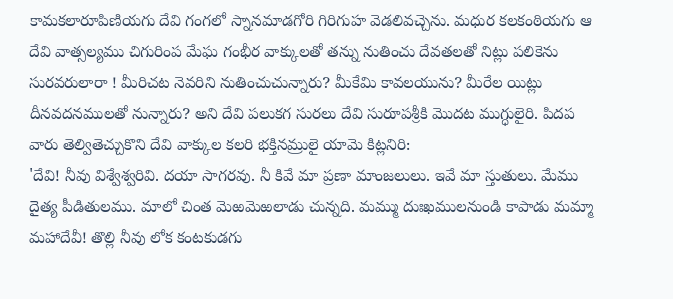కామకలారూపిణియగు దేవి గంగలో స్నానమాడగోరి గిరిగుహ వెడలివచ్చెను. మధుర కలకంఠియగు ఆ దేవి వాత్సల్యము చిగురింప మేఘ గంభీర వాక్కులతో తన్ను నుతించు దేవతలతో నిట్లు పలికెను
సురవరులారా ! మీరిచట నెవరిని నుతించుచున్నారు? మీకేమి కావలయును? మీరేల యిట్లు దీనవదనములతో నున్నారు? అని దేవి పలుకగ సురలు దేవి సురూపశ్రీకి మొదట ముగ్ధులైరి. పిదప వారు తెల్వితెచ్చుకొని దేవి వాక్కుల కలరి భక్తినమ్రులై యామె కిట్లనిరి:
'దేవి! నీవు విశ్వేశ్వరివి. దయా సాగరవు. నీ కివే మా ప్రణా మాంజలులు. ఇవే మా స్తుతులు. మేము దైత్య పీడితులము. మాలో చింత మెఱమెఱలాడు చున్నది. మమ్ము దుఃఖములనుండి కాపాడు మమ్మా మహాదేవీ! తొల్లి నీవు లోక కంటకుడగు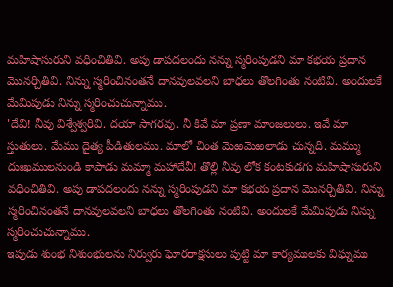మహిషాసురుని వధించితివి. అపు డాపదలందు నన్ను స్మరింపుడని మా కభయ ప్రదాన మొనర్చితివి. నిన్ను స్మరించినంతనే దానవులవలని బాధలు తొలగింతు నంటివి. అందులకే మేమిపుడు నిన్ను స్మరించుచున్నాము.
'దేవి! నీవు విశ్వేశ్వరివి. దయా సాగరవు. నీ కివే మా ప్రణా మాంజలులు. ఇవే మా స్తుతులు. మేము దైత్య పీడితులము. మాలో చింత మెఱమెఱలాడు చున్నది. మమ్ము దుఃఖములనుండి కాపాడు మమ్మా మహాదేవీ! తొల్లి నీవు లోక కంటకుడగు మహిషాసురుని వధించితివి. అపు డాపదలందు నన్ను స్మరింపుడని మా కభయ ప్రదాన మొనర్చితివి. నిన్ను స్మరించినంతనే దానవులవలని బాధలు తొలగింతు నంటివి. అందులకే మేమిపుడు నిన్ను స్మరించుచున్నాము.
ఇపుడు శుంభ నిశుంభులను నిర్వురు ఘోరరాక్షసులు పుట్టి మా కార్యములకు విఘ్నము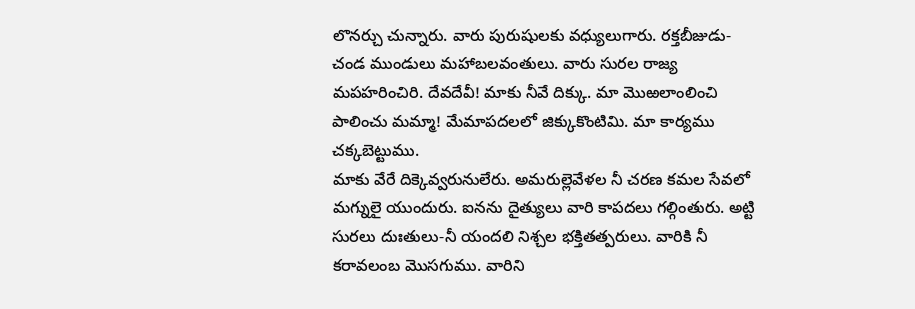లొనర్చు చున్నారు. వారు పురుషులకు వధ్యులుగారు. రక్తబీజుడు-చండ ముండులు మహాబలవంతులు. వారు సురల రాజ్య మపహరించిరి. దేవదేవీ! మాకు నీవే దిక్కు. మా మొఱలాంలించి పాలించు మమ్మా! మేమాపదలలో జిక్కుకొంటిమి. మా కార్యము చక్కబెట్టుము.
మాకు వేరే దిక్కెవ్వరునులేరు. అమరుల్లెవేళల నీ చరణ కమల సేవలో మగ్నులై యుందురు. ఐనను దైత్యులు వారి కాపదలు గల్గింతురు. అట్టి సురలు దుఃతులు-నీ యందలి నిశ్చల భక్తితత్పరులు. వారికి నీ కరావలంబ మొసగుము. వారిని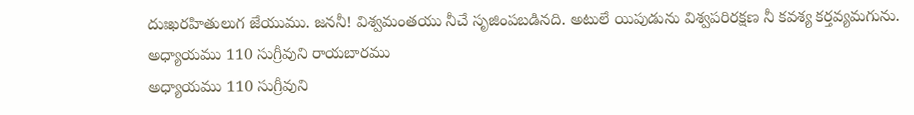దుఃఖరహితులుగ జేయుము. జననీ! విశ్వమంతయు నీచే సృజింపబడినది. అటులే యిపుడును విశ్వపరిరక్షణ నీ కవశ్య కర్తవ్యమగును.
అధ్యాయము 110 సుగ్రీవుని రాయబారము
అధ్యాయము 110 సుగ్రీవుని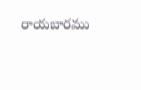రాయబారము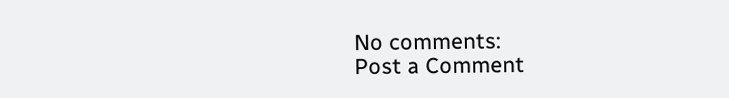No comments:
Post a Comment